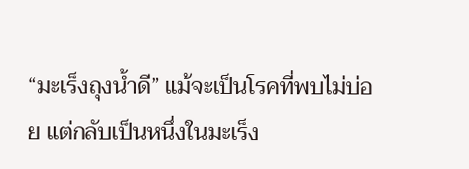“มะเร็งถุงน้ำดี” แม้จะเป็นโรคที่พบไม่บ่อย แต่กลับเป็นหนึ่งในมะเร็ง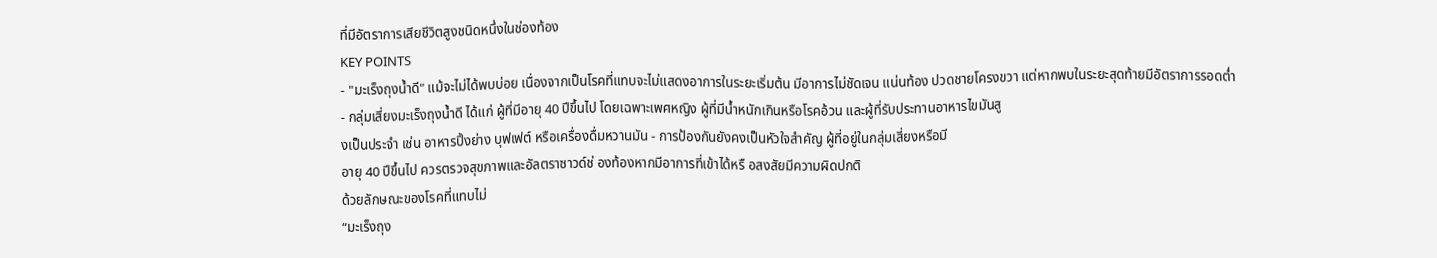ที่มีอัตราการเสียชีวิตสูงชนิดหนึ่งในช่องท้อง
KEY POINTS
- "มะเร็งถุงน้ำดี" แม้จะไม่ได้พบบ่อย เนื่องจากเป็นโรคที่แทบจะไม่แสดงอาการในระยะเริ่มต้น มีอาการไม่ชัดเจน แน่นท้อง ปวดชายโครงขวา แต่หากพบในระยะสุดท้ายมีอัตราการรอดต่ำ
- กลุ่มเสี่ยงมะเร็งถุงน้ำดี ได้แก่ ผู้ที่มีอายุ 40 ปีขึ้นไป โดยเฉพาะเพศหญิง ผู้ที่มีน้ำหนักเกินหรือโรคอ้วน และผู้ที่รับประทานอาหารไขมันสู
งเป็นประจำ เช่น อาหารปิ้งย่าง บุฟเฟต์ หรือเครื่องดื่มหวานมัน - การป้องกันยังคงเป็นหัวใจสำคัญ ผู้ที่อยู่ในกลุ่มเสี่ยงหรือมี
อายุ 40 ปีขึ้นไป ควรตรวจสุขภาพและอัลตราซาวด์ช่ องท้องหากมีอาการที่เข้าได้หรื อสงสัยมีความผิดปกติ
ด้วยลักษณะของโรคที่แทบไม่
“มะเร็งถุง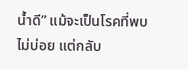น้ำดี” แม้จะเป็นโรคที่พบไม่บ่อย แต่กลับ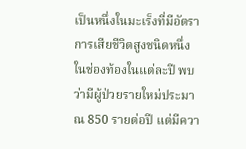เป็นหนึ่งในมะเร็งที่มีอัตราการเสียชีวิตสูงชนิดหนึ่งในช่องท้องในแต่ละปี พบว่ามีผู้ป่วยรายใหม่ประมาณ 850 รายต่อปี แต่มีควา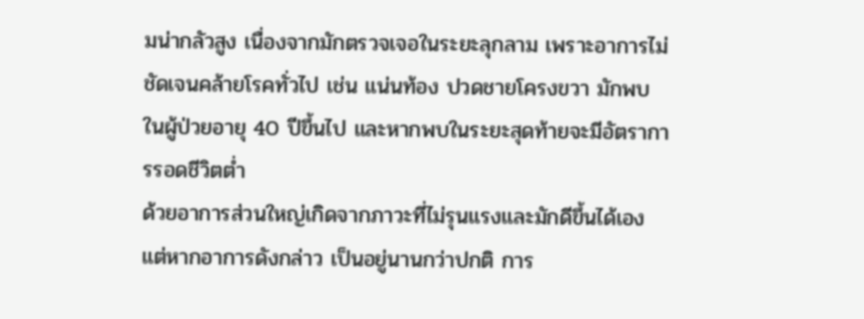มน่ากลัวสูง เนื่องจากมักตรวจเจอในระยะลุกลาม เพราะอาการไม่ชัดเจนคล้ายโรคทั่วไป เช่น แน่นท้อง ปวดชายโครงขวา มักพบในผู้ป่วยอายุ 40 ปีขึ้นไป และหากพบในระยะสุดท้ายจะมีอัตราการรอดชีวิตต่ำ
ด้วยอาการส่วนใหญ่เกิดจากภาวะที่ไม่รุนแรงและมักดีขึ้นได้เอง แต่หากอาการดังกล่าว เป็นอยู่นานกว่าปกติ การ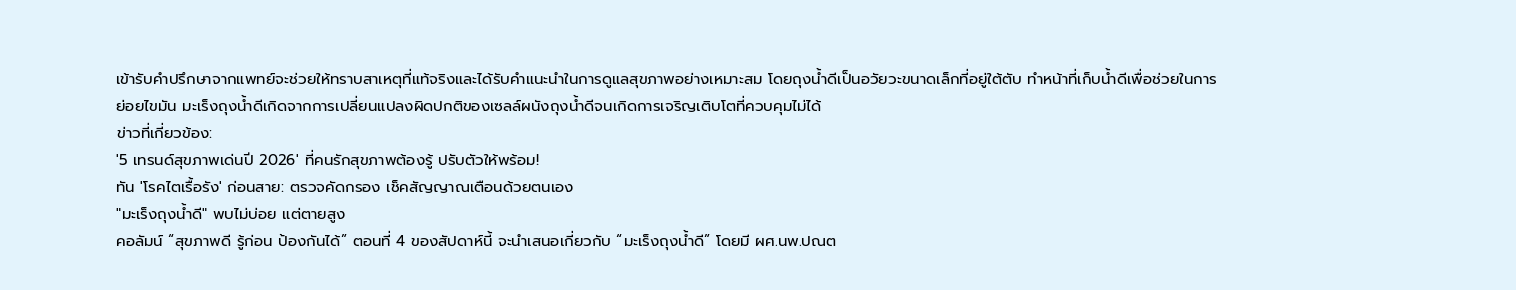เข้ารับคำปรึกษาจากแพทย์จะช่วยให้ทราบสาเหตุที่แท้จริงและได้รับคำแนะนำในการดูแลสุขภาพอย่างเหมาะสม โดยถุงน้ำดีเป็นอวัยวะขนาดเล็กที่อยู่ใต้ตับ ทำหน้าที่เก็บน้ำดีเพื่อช่วยในการย่อยไขมัน มะเร็งถุงน้ำดีเกิดจากการเปลี่ยนแปลงผิดปกติของเซลล์ผนังถุงน้ำดีจนเกิดการเจริญเติบโตที่ควบคุมไม่ได้
ข่าวที่เกี่ยวข้อง:
'5 เทรนด์สุขภาพเด่นปี 2026' ที่คนรักสุขภาพต้องรู้ ปรับตัวให้พร้อม!
ทัน 'โรคไตเรื้อรัง' ก่อนสาย: ตรวจคัดกรอง เช็คสัญญาณเตือนด้วยตนเอง
"มะเร็งถุงน้ำดี" พบไม่บ่อย แต่ตายสูง
คอลัมน์ “สุขภาพดี รู้ก่อน ป้องกันได้” ตอนที่ 4 ของสัปดาห์นี้ จะนำเสนอเกี่ยวกับ “มะเร็งถุงน้ำดี” โดยมี ผศ.นพ.ปณต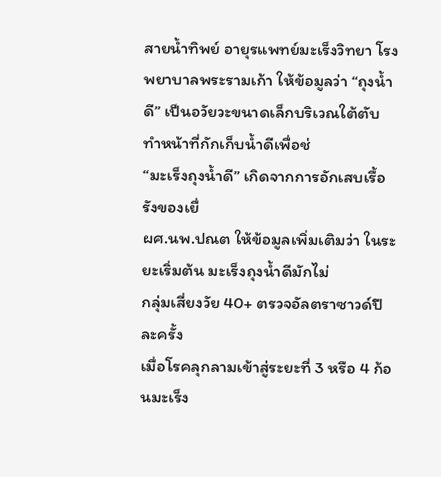สายน้ำทิพย์ อายุรแพทย์มะเร็งวิทยา โรงพยาบาลพระรามเก้า ให้ข้อมูลว่า “ถุงน้ำดี” เป็นอวัยวะขนาดเล็กบริเวณใต้ตับ ทำหน้าที่กักเก็บน้ำดีเพื่อช่
“มะเร็งถุงน้ำดี” เกิดจากการอักเสบเรื้อรังของเยื่
ผศ.นพ.ปณต ให้ข้อมูลเพิ่มเติมว่า ในระยะเริ่มต้น มะเร็งถุงน้ำดีมักไม่
กลุ่มเสี่ยงวัย 40+ ตรวจอัลตราซาวด์ปีละครั้ง
เมื่อโรคลุกลามเข้าสู่ระยะที่ 3 หรือ 4 ก้อนมะเร็ง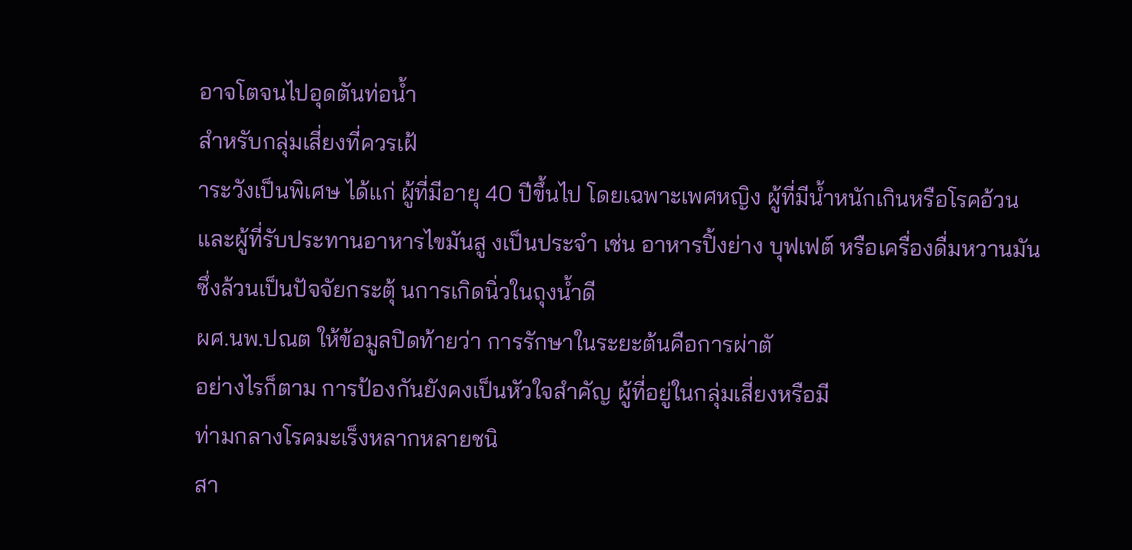อาจโตจนไปอุดตันท่อน้ำ
สำหรับกลุ่มเสี่ยงที่ควรเฝ้
าระวังเป็นพิเศษ ได้แก่ ผู้ที่มีอายุ 40 ปีขึ้นไป โดยเฉพาะเพศหญิง ผู้ที่มีน้ำหนักเกินหรือโรคอ้วน และผู้ที่รับประทานอาหารไขมันสู งเป็นประจำ เช่น อาหารปิ้งย่าง บุฟเฟต์ หรือเครื่องดื่มหวานมัน ซึ่งล้วนเป็นปัจจัยกระตุ้ นการเกิดนิ่วในถุงน้ำดี
ผศ.นพ.ปณต ให้ข้อมูลปิดท้ายว่า การรักษาในระยะต้นคือการผ่าตั
อย่างไรก็ตาม การป้องกันยังคงเป็นหัวใจสำคัญ ผู้ที่อยู่ในกลุ่มเสี่ยงหรือมี
ท่ามกลางโรคมะเร็งหลากหลายชนิ
สา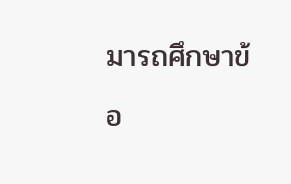มารถศึกษาข้อ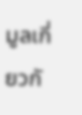มูลเกี่ยวกั